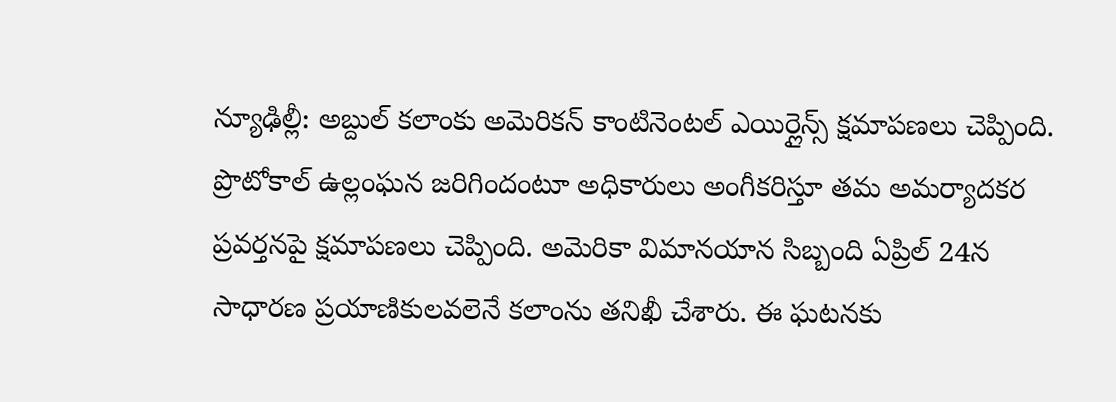న్యూఢిల్లీ: అబ్దుల్ కలాంకు అమెరికన్ కాంటినెంటల్ ఎయిర్లైన్స్ క్షమాపణలు చెప్పింది. ప్రొటోకాల్ ఉల్లంఘన జరిగిందంటూ అధికారులు అంగీకరిస్తూ తమ అమర్యాదకర ప్రవర్తనపై క్షమాపణలు చెప్పింది. అమెరికా విమానయాన సిబ్బంది ఏప్రిల్ 24న సాధారణ ప్రయాణికులవలెనే కలాంను తనిఖీ చేశారు. ఈ ఘటనకు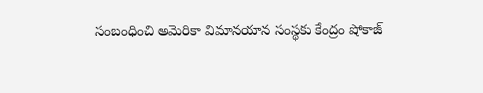సంబంధించి అమెరికా విమానయాన సంస్థకు కేంద్రం షోకాజ్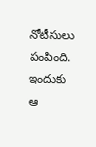నోటీసులు పంపింది. ఇందుకు ఆ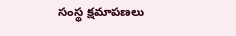సంస్థ క్షమాపణలు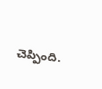చెప్పింది.